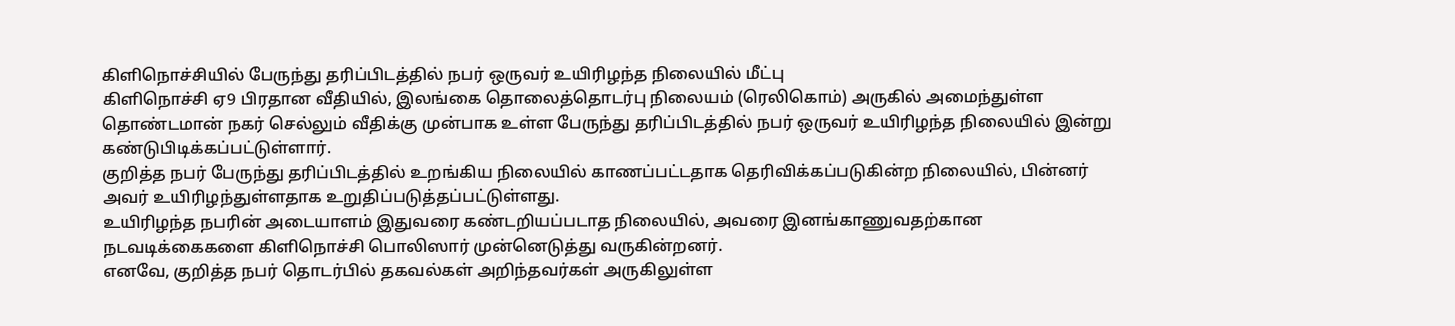கிளிநொச்சியில் பேருந்து தரிப்பிடத்தில் நபர் ஒருவர் உயிரிழந்த நிலையில் மீட்பு
கிளிநொச்சி ஏ9 பிரதான வீதியில், இலங்கை தொலைத்தொடர்பு நிலையம் (ரெலிகொம்) அருகில் அமைந்துள்ள தொண்டமான் நகர் செல்லும் வீதிக்கு முன்பாக உள்ள பேருந்து தரிப்பிடத்தில் நபர் ஒருவர் உயிரிழந்த நிலையில் இன்று கண்டுபிடிக்கப்பட்டுள்ளார்.
குறித்த நபர் பேருந்து தரிப்பிடத்தில் உறங்கிய நிலையில் காணப்பட்டதாக தெரிவிக்கப்படுகின்ற நிலையில், பின்னர் அவர் உயிரிழந்துள்ளதாக உறுதிப்படுத்தப்பட்டுள்ளது.
உயிரிழந்த நபரின் அடையாளம் இதுவரை கண்டறியப்படாத நிலையில், அவரை இனங்காணுவதற்கான நடவடிக்கைகளை கிளிநொச்சி பொலிஸார் முன்னெடுத்து வருகின்றனர்.
எனவே, குறித்த நபர் தொடர்பில் தகவல்கள் அறிந்தவர்கள் அருகிலுள்ள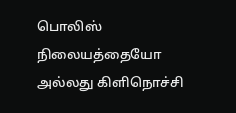பொலிஸ் நிலையத்தையோ அல்லது கிளிநொச்சி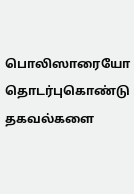பொலிஸாரையோ தொடர்புகொண்டு தகவல்களை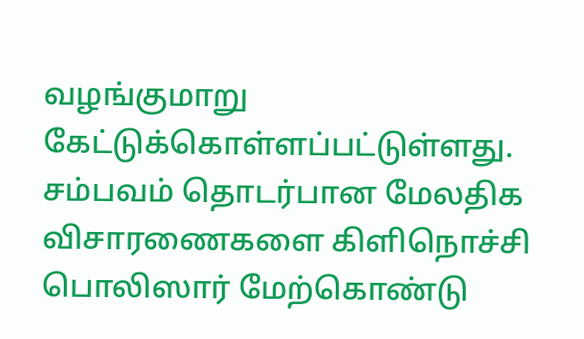வழங்குமாறு கேட்டுக்கொள்ளப்பட்டுள்ளது.
சம்பவம் தொடர்பான மேலதிக விசாரணைகளை கிளிநொச்சி பொலிஸார் மேற்கொண்டு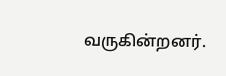வருகின்றனர்.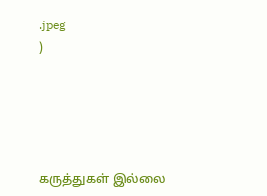.jpeg
)





கருத்துகள் இல்லை